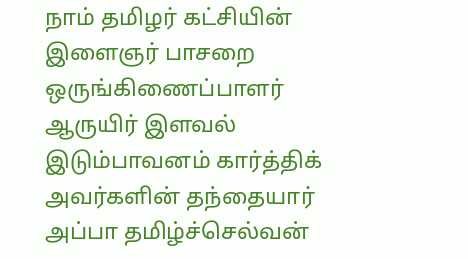நாம் தமிழர் கட்சியின் இளைஞர் பாசறை ஒருங்கிணைப்பாளர் ஆருயிர் இளவல் இடும்பாவனம் கார்த்திக் அவர்களின் தந்தையார் அப்பா தமிழ்ச்செல்வன்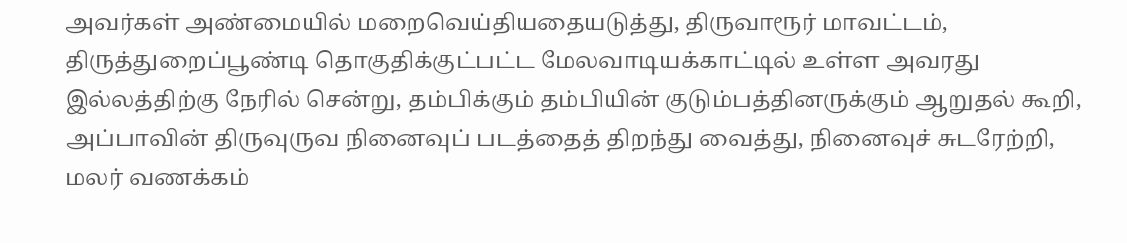அவர்கள் அண்மையில் மறைவெய்தியதையடுத்து, திருவாரூர் மாவட்டம், திருத்துறைப்பூண்டி தொகுதிக்குட்பட்ட மேலவாடியக்காட்டில் உள்ள அவரது இல்லத்திற்கு நேரில் சென்று, தம்பிக்கும் தம்பியின் குடும்பத்தினருக்கும் ஆறுதல் கூறி, அப்பாவின் திருவுருவ நினைவுப் படத்தைத் திறந்து வைத்து, நினைவுச் சுடரேற்றி, மலர் வணக்கம்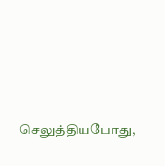செலுத்தியபோது,